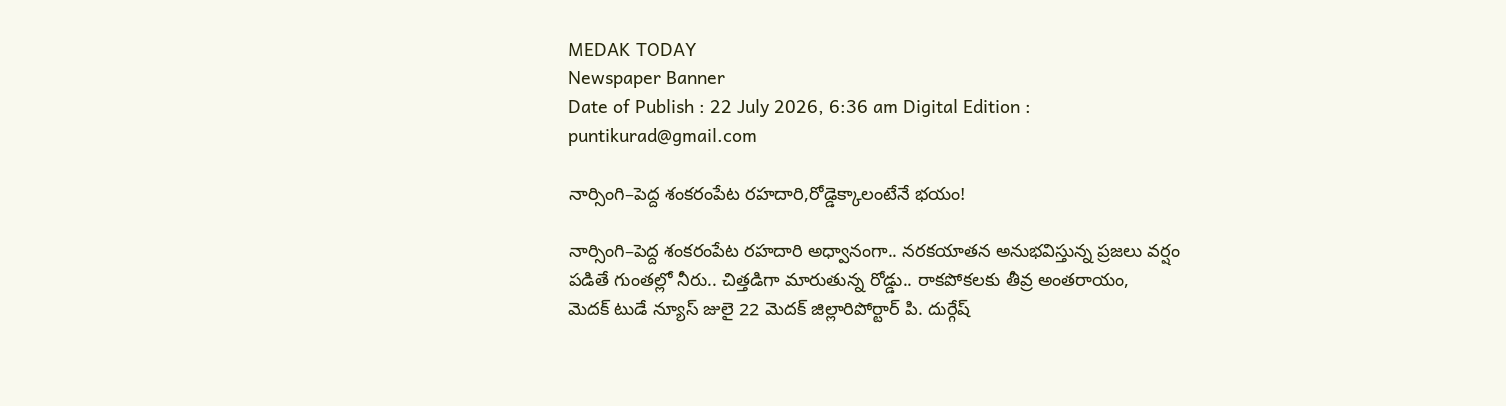MEDAK TODAY
Newspaper Banner
Date of Publish : 22 July 2026, 6:36 am Digital Edition : puntikurad@gmail.com

నార్సింగి–పెద్ద శంకరంపేట రహదారి,రోడ్డెక్కాలంటేనే భయం!

నార్సింగి–పెద్ద శంకరంపేట రహదారి అధ్వానంగా.. నరకయాతన అనుభవిస్తున్న ప్రజలు వర్షం పడితే గుంతల్లో నీరు.. చిత్తడిగా మారుతున్న రోడ్డు.. రాకపోకలకు తీవ్ర అంతరాయం,
మెదక్ టుడే న్యూస్ జులై 22 మెదక్ జిల్లారిపోర్టార్ పి. దుర్గేష్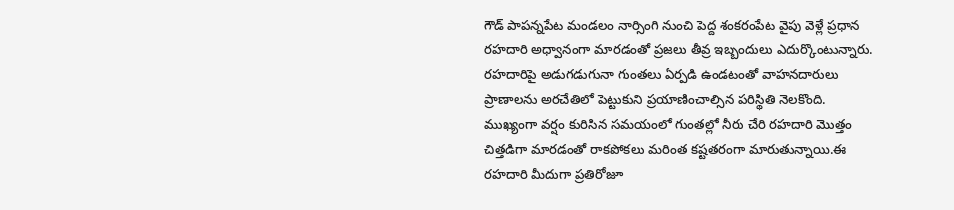గౌడ్ పాపన్నపేట మండలం నార్సింగి నుంచి పెద్ద శంకరంపేట వైపు వెళ్లే ప్రధాన రహదారి అధ్వానంగా మారడంతో ప్రజలు తీవ్ర ఇబ్బందులు ఎదుర్కొంటున్నారు. రహదారిపై అడుగడుగునా గుంతలు ఏర్పడి ఉండటంతో వాహనదారులు ప్రాణాలను అరచేతిలో పెట్టుకుని ప్రయాణించాల్సిన పరిస్థితి నెలకొంది. ముఖ్యంగా వర్షం కురిసిన సమయంలో గుంతల్లో నీరు చేరి రహదారి మొత్తం చిత్తడిగా మారడంతో రాకపోకలు మరింత కష్టతరంగా మారుతున్నాయి.ఈ రహదారి మీదుగా ప్రతిరోజూ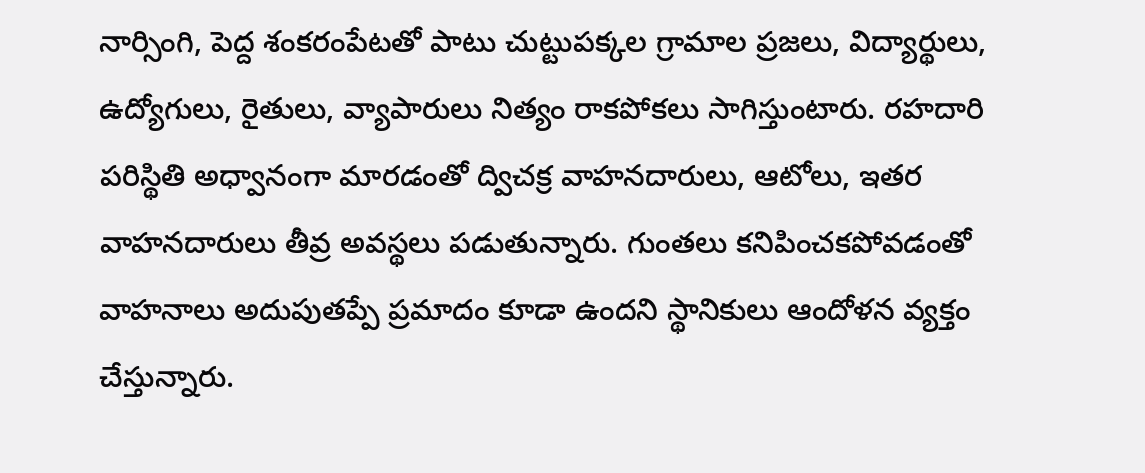నార్సింగి, పెద్ద శంకరంపేటతో పాటు చుట్టుపక్కల గ్రామాల ప్రజలు, విద్యార్థులు, ఉద్యోగులు, రైతులు, వ్యాపారులు నిత్యం రాకపోకలు సాగిస్తుంటారు. రహదారి పరిస్థితి అధ్వానంగా మారడంతో ద్విచక్ర వాహనదారులు, ఆటోలు, ఇతర వాహనదారులు తీవ్ర అవస్థలు పడుతున్నారు. గుంతలు కనిపించకపోవడంతో వాహనాలు అదుపుతప్పే ప్రమాదం కూడా ఉందని స్థానికులు ఆందోళన వ్యక్తం చేస్తున్నారు.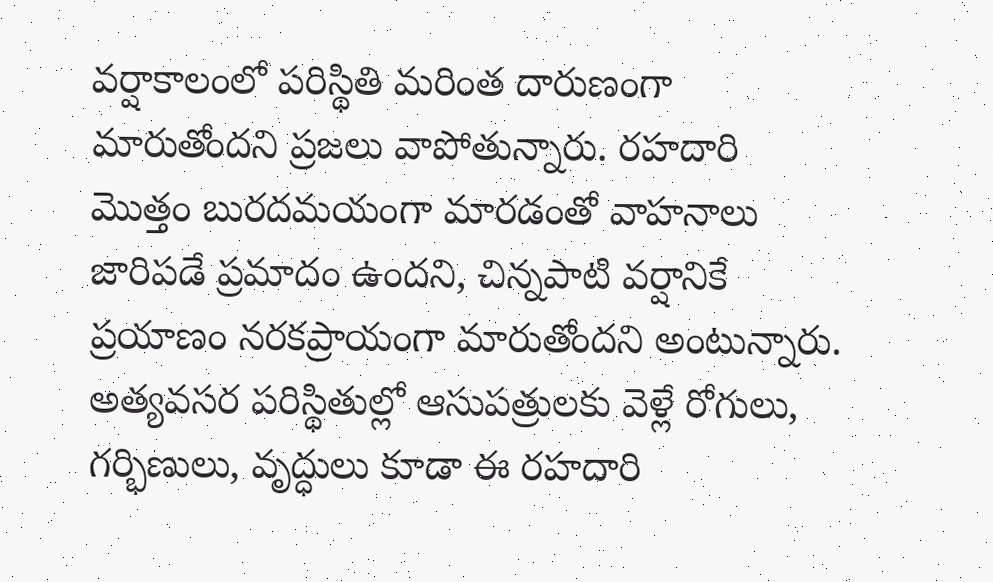వర్షాకాలంలో పరిస్థితి మరింత దారుణంగా మారుతోందని ప్రజలు వాపోతున్నారు. రహదారి మొత్తం బురదమయంగా మారడంతో వాహనాలు జారిపడే ప్రమాదం ఉందని, చిన్నపాటి వర్షానికే ప్రయాణం నరకప్రాయంగా మారుతోందని అంటున్నారు. అత్యవసర పరిస్థితుల్లో ఆసుపత్రులకు వెళ్లే రోగులు, గర్భిణులు, వృద్ధులు కూడా ఈ రహదారి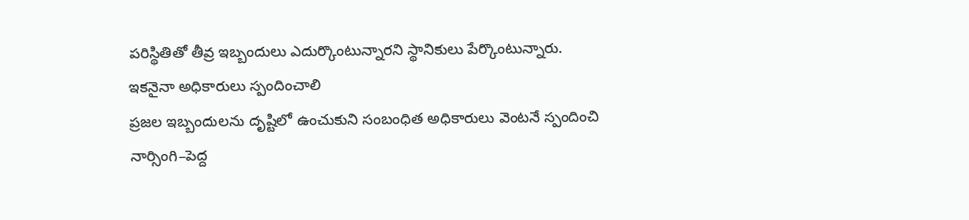పరిస్థితితో తీవ్ర ఇబ్బందులు ఎదుర్కొంటున్నారని స్థానికులు పేర్కొంటున్నారు.
ఇకనైనా అధికారులు స్పందించాలి
ప్రజల ఇబ్బందులను దృష్టిలో ఉంచుకుని సంబంధిత అధికారులు వెంటనే స్పందించి నార్సింగి–పెద్ద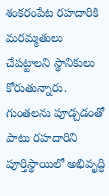శంకరంపేట రహదారికి మరమ్మతులు చేపట్టాలని స్థానికులు కోరుతున్నారు. గుంతలను పూడ్చడంతో పాటు రహదారిని పూర్తిస్థాయిలో అభివృద్ధి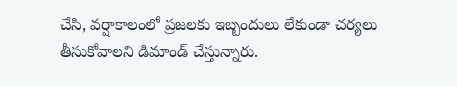చేసి, వర్షాకాలంలో ప్రజలకు ఇబ్బందులు లేకుండా చర్యలు తీసుకోవాలని డిమాండ్ చేస్తున్నారు.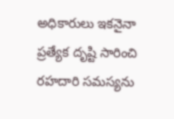అధికారులు ఇకనైనా ప్రత్యేక దృష్టి సారించి రహదారి సమస్యను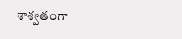శాశ్వతంగా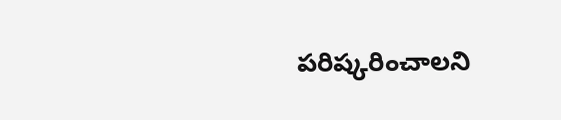పరిష్కరించాలని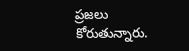ప్రజలు కోరుతున్నారు.